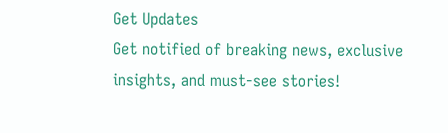Get Updates
Get notified of breaking news, exclusive insights, and must-see stories!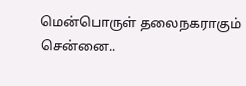மென்பொருள் தலைநகராகும் சென்னை..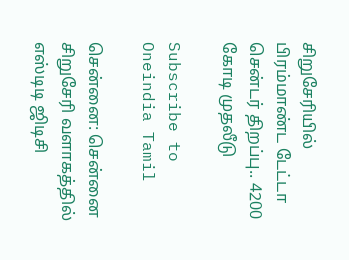சிறுசேரியில் பிரம்மாண்ட டேட்டா சென்டர் திறப்பு.. 4200 கோடி முதலீடு

Subscribe to Oneindia Tamil

சென்னை: சென்னை சிறுசேரி வளாகத்தில் எஸ்டிடி ஜிடிசி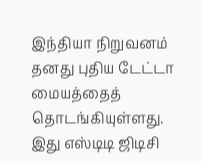இந்தியா நிறுவனம் தனது புதிய டேட்டா மையத்தைத் தொடங்கியுள்ளது. இது எஸ்டிடி ஜிடிசி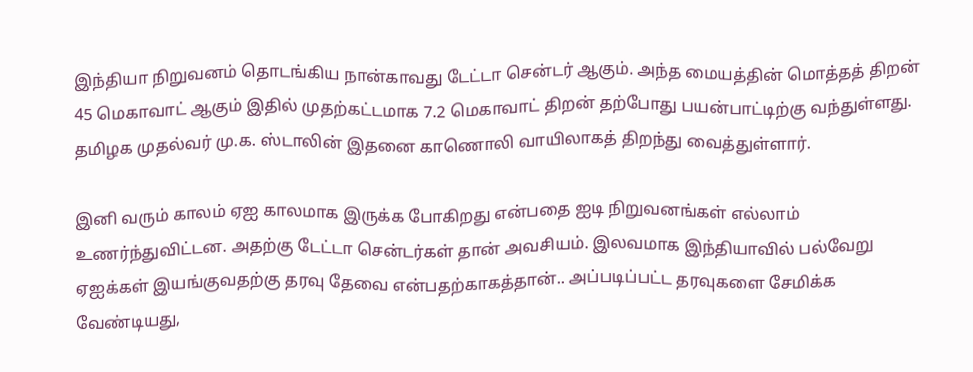இந்தியா நிறுவனம் தொடங்கிய நான்காவது டேட்டா சென்டர் ஆகும். அந்த மையத்தின் மொத்தத் திறன் 45 மெகாவாட் ஆகும் இதில் முதற்கட்டமாக 7.2 மெகாவாட் திறன் தற்போது பயன்பாட்டிற்கு வந்துள்ளது. தமிழக முதல்வர் மு.க. ஸ்டாலின் இதனை காணொலி வாயிலாகத் திறந்து வைத்துள்ளார்.

இனி வரும் காலம் ஏஐ காலமாக இருக்க போகிறது என்பதை ஐடி நிறுவனங்கள் எல்லாம் உணர்ந்துவிட்டன. அதற்கு டேட்டா சென்டர்கள் தான் அவசியம். இலவமாக இந்தியாவில் பல்வேறு ஏஐக்கள் இயங்குவதற்கு தரவு தேவை என்பதற்காகத்தான்.. அப்படிப்பட்ட தரவுகளை சேமிக்க வேண்டியது,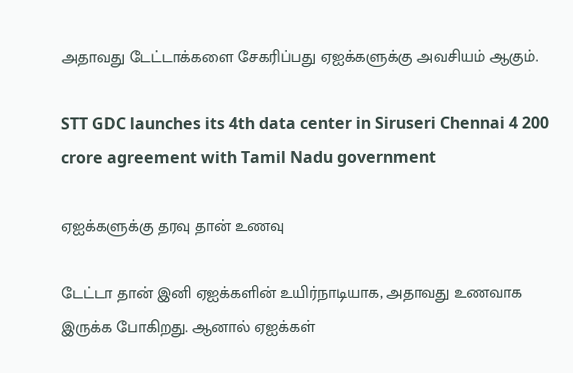அதாவது டேட்டாக்களை சேகரிப்பது ஏஐக்களுக்கு அவசியம் ஆகும்.

STT GDC launches its 4th data center in Siruseri Chennai 4 200 crore agreement with Tamil Nadu government

ஏஐக்களுக்கு தரவு தான் உணவு

டேட்டா தான் இனி ஏஐக்களின் உயிர்நாடியாக, அதாவது உணவாக இருக்க போகிறது. ஆனால் ஏஐக்கள்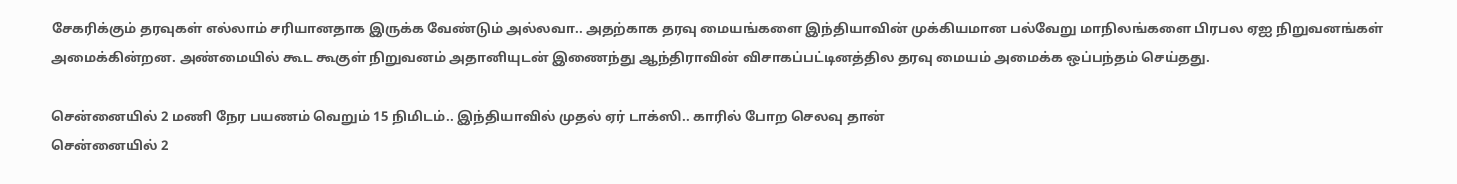சேகரிக்கும் தரவுகள் எல்லாம் சரியானதாக இருக்க வேண்டும் அல்லவா.. அதற்காக தரவு மையங்களை இந்தியாவின் முக்கியமான பல்வேறு மாநிலங்களை பிரபல ஏஐ நிறுவனங்கள் அமைக்கின்றன. அண்மையில் கூட கூகுள் நிறுவனம் அதானியுடன் இணைந்து ஆந்திராவின் விசாகப்பட்டினத்தில தரவு மையம் அமைக்க ஒப்பந்தம் செய்தது.

சென்னையில் 2 மணி நேர பயணம் வெறும் 15 நிமிடம்.. இந்தியாவில் முதல் ஏர் டாக்ஸி.. காரில் போற செலவு தான்
சென்னையில் 2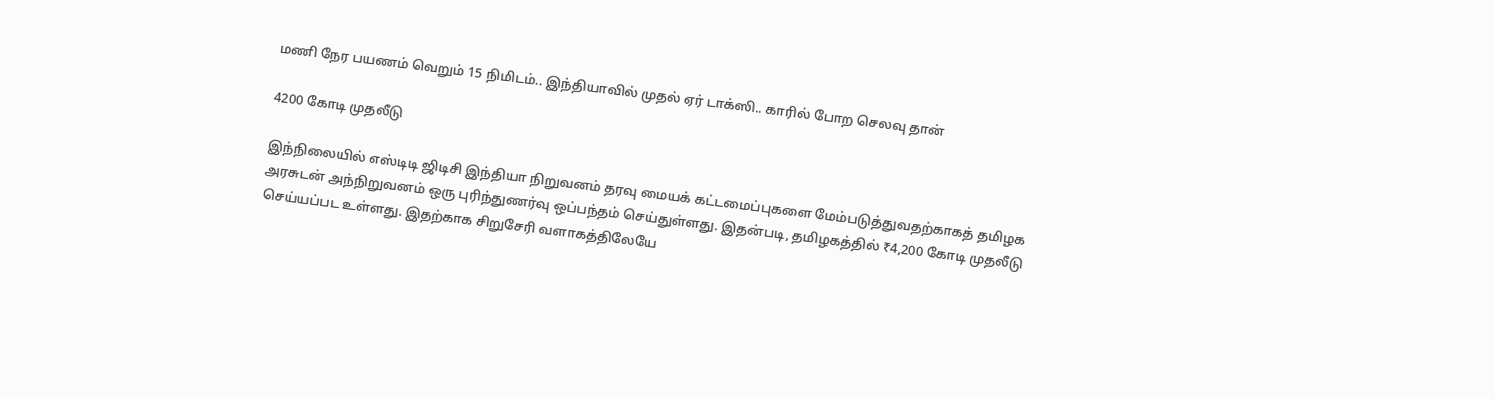மணி நேர பயணம் வெறும் 15 நிமிடம்.. இந்தியாவில் முதல் ஏர் டாக்ஸி.. காரில் போற செலவு தான்

4200 கோடி முதலீடு

இந்நிலையில் எஸ்டிடி ஜிடிசி இந்தியா நிறுவனம் தரவு மையக் கட்டமைப்புகளை மேம்படுத்துவதற்காகத் தமிழக அரசுடன் அந்நிறுவனம் ஒரு புரிந்துணர்வு ஒப்பந்தம் செய்துள்ளது. இதன்படி, தமிழகத்தில் ₹4,200 கோடி முதலீடு செய்யப்பட உள்ளது. இதற்காக சிறுசேரி வளாகத்திலேயே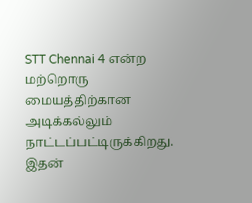STT Chennai 4 என்ற மற்றொரு மையத்திற்கான அடிக்கல்லும் நாட்டப்பட்டிருக்கிறது. இதன்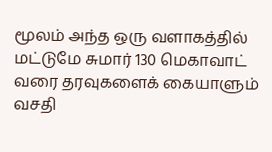மூலம் அந்த ஒரு வளாகத்தில் மட்டுமே சுமார் 130 மெகாவாட் வரை தரவுகளைக் கையாளும் வசதி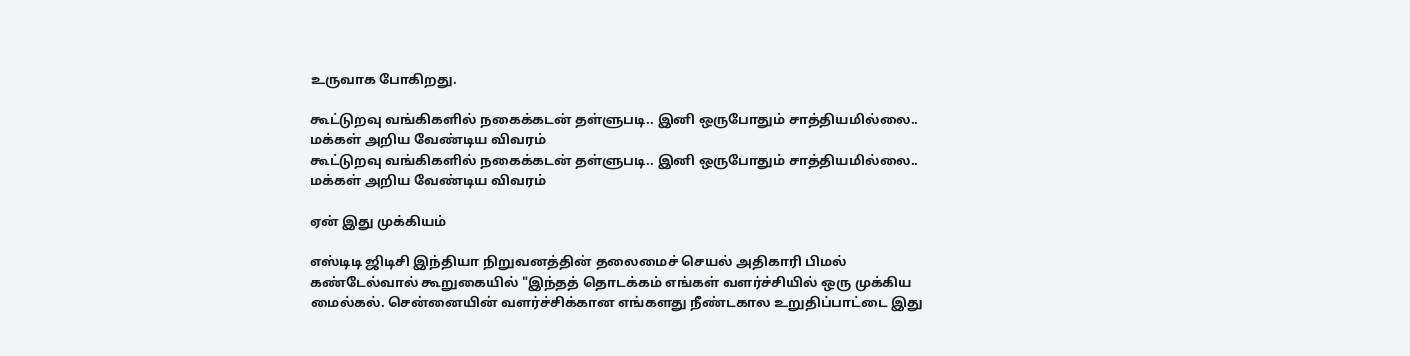உருவாக போகிறது.

கூட்டுறவு வங்கிகளில் நகைக்கடன் தள்ளுபடி.. இனி ஒருபோதும் சாத்தியமில்லை.. மக்கள் அறிய வேண்டிய விவரம்
கூட்டுறவு வங்கிகளில் நகைக்கடன் தள்ளுபடி.. இனி ஒருபோதும் சாத்தியமில்லை.. மக்கள் அறிய வேண்டிய விவரம்

ஏன் இது முக்கியம்

எஸ்டிடி ஜிடிசி இந்தியா நிறுவனத்தின் தலைமைச் செயல் அதிகாரி பிமல் கண்டேல்வால் கூறுகையில் "இந்தத் தொடக்கம் எங்கள் வளர்ச்சியில் ஒரு முக்கிய மைல்கல். சென்னையின் வளர்ச்சிக்கான எங்களது நீண்டகால உறுதிப்பாட்டை இது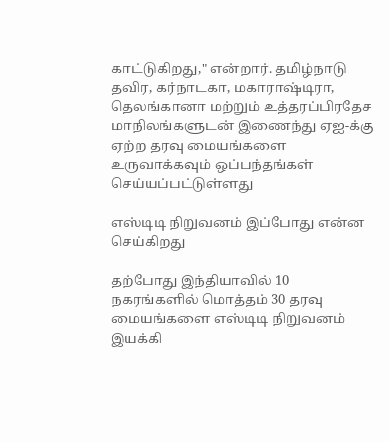காட்டுகிறது," என்றார். தமிழ்நாடு தவிர, கர்நாடகா, மகாராஷ்டிரா, தெலங்கானா மற்றும் உத்தரப்பிரதேச மாநிலங்களுடன் இணைந்து ஏஐ-க்கு ஏற்ற தரவு மையங்களை உருவாக்கவும் ஒப்பந்தங்கள் செய்யப்பட்டுள்ளது

எஸ்டிடி நிறுவனம் இப்போது என்ன செய்கிறது

தற்போது இந்தியாவில் 10 நகரங்களில் மொத்தம் 30 தரவு மையங்களை எஸ்டிடி நிறுவனம் இயக்கி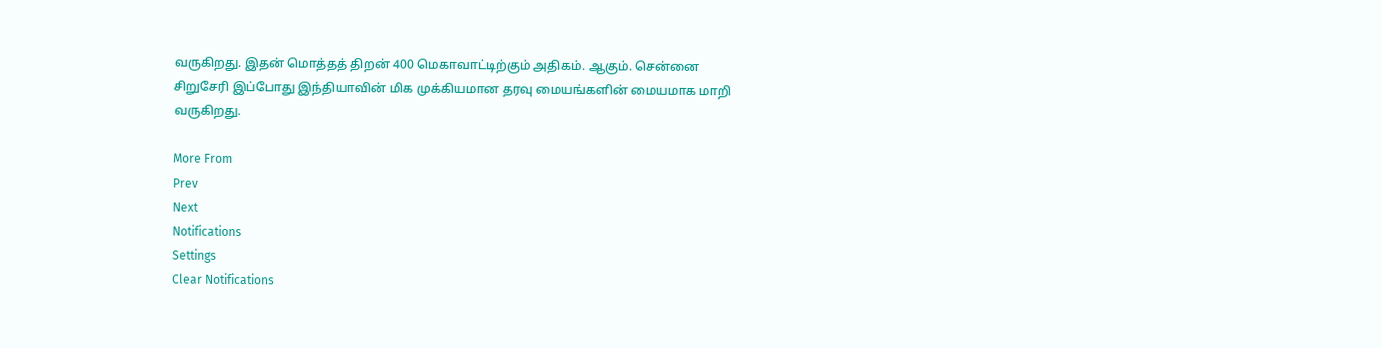வருகிறது. இதன் மொத்தத் திறன் 400 மெகாவாட்டிற்கும் அதிகம். ஆகும். சென்னை சிறுசேரி இப்போது இந்தியாவின் மிக முக்கியமான தரவு மையங்களின் மையமாக மாறி வருகிறது.

More From
Prev
Next
Notifications
Settings
Clear Notifications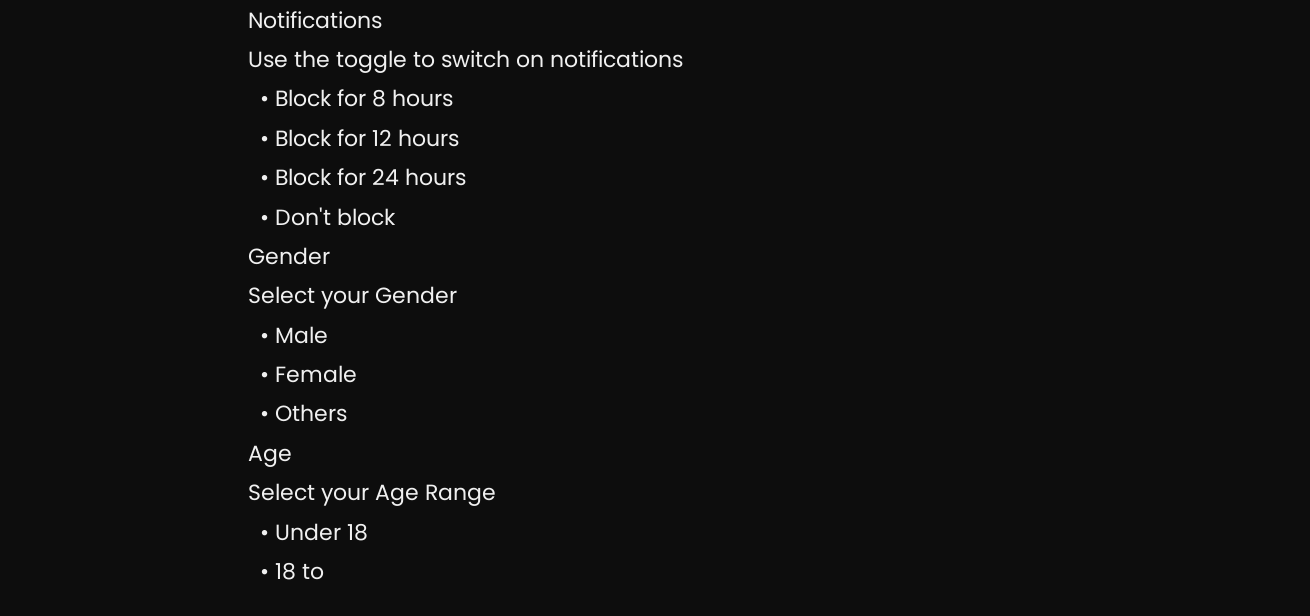Notifications
Use the toggle to switch on notifications
  • Block for 8 hours
  • Block for 12 hours
  • Block for 24 hours
  • Don't block
Gender
Select your Gender
  • Male
  • Female
  • Others
Age
Select your Age Range
  • Under 18
  • 18 to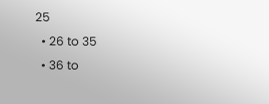25
  • 26 to 35
  • 36 to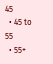45
  • 45 to 55
  • 55+